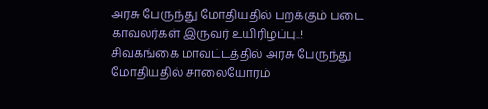அரசு பேருந்து மோதியதில் பறக்கும் படை காவலர்கள் இருவர் உயிரிழப்பு..!
சிவகங்கை மாவட்டத்தில் அரசு பேருந்து மோதியதில் சாலையோரம்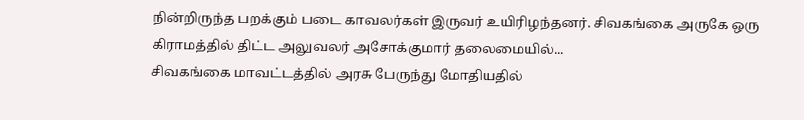நின்றிருந்த பறக்கும் படை காவலர்கள் இருவர் உயிரிழந்தனர். சிவகங்கை அருகே ஒரு கிராமத்தில் திட்ட அலுவலர் அசோக்குமார் தலைமையில்...
சிவகங்கை மாவட்டத்தில் அரசு பேருந்து மோதியதில்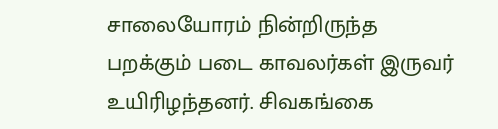சாலையோரம் நின்றிருந்த பறக்கும் படை காவலர்கள் இருவர் உயிரிழந்தனர். சிவகங்கை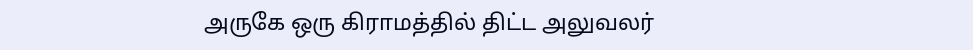அருகே ஒரு கிராமத்தில் திட்ட அலுவலர்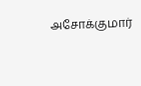அசோக்குமார்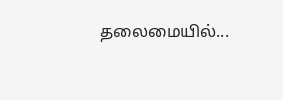தலைமையில்...